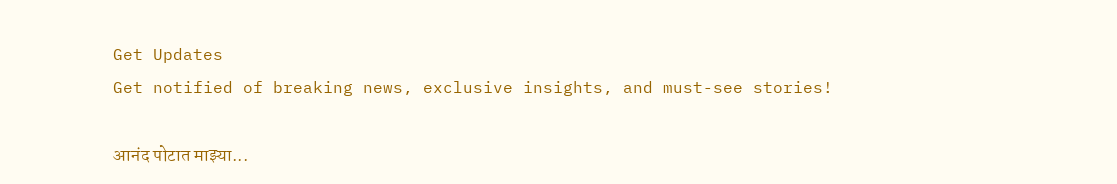Get Updates
Get notified of breaking news, exclusive insights, and must-see stories!

आनंद पोटात माझ्या...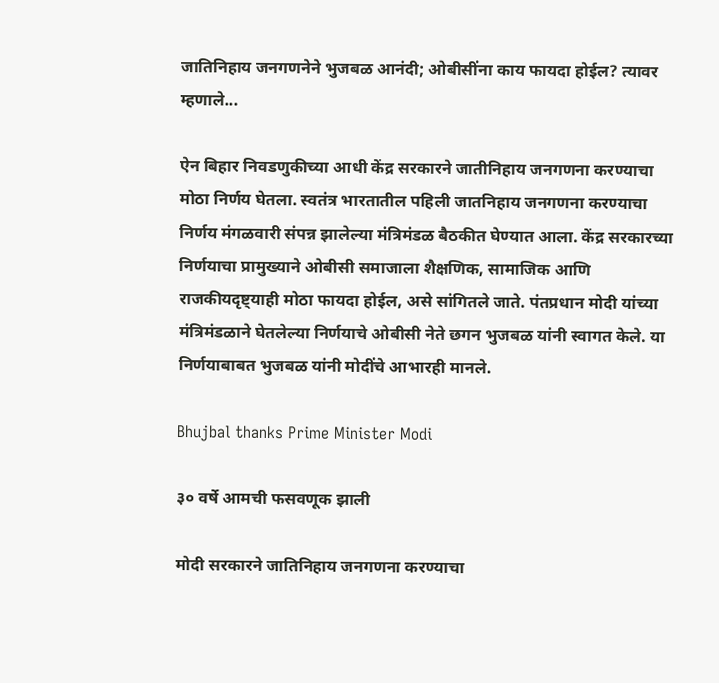जातिनिहाय जनगणनेने भुजबळ आनंदी; ओबीसींना काय फायदा होईल? त्यावर म्हणाले...

ऐन बिहार निवडणुकीच्या आधी केंद्र सरकारने जातीनिहाय जनगणना करण्याचा मोठा निर्णय घेतला. स्वतंत्र भारतातील पहिली जातनिहाय जनगणना करण्याचा निर्णय मंगळवारी संपन्न झालेल्या मंत्रिमंडळ बैठकीत घेण्यात आला. केंद्र सरकारच्या निर्णयाचा प्रामुख्याने ओबीसी समाजाला शैक्षणिक, सामाजिक आणि राजकीयदृष्ट्याही मोठा फायदा होईल, असे सांगितले जाते. पंतप्रधान मोदी यांच्या मंत्रिमंडळाने घेतलेल्या निर्णयाचे ओबीसी नेते छगन भुजबळ यांनी स्वागत केले. या निर्णयाबाबत भुजबळ यांनी मोदींचे आभारही मानले.

Bhujbal thanks Prime Minister Modi

३० वर्षे आमची फसवणूक झाली

मोदी सरकारने जातिनिहाय जनगणना करण्याचा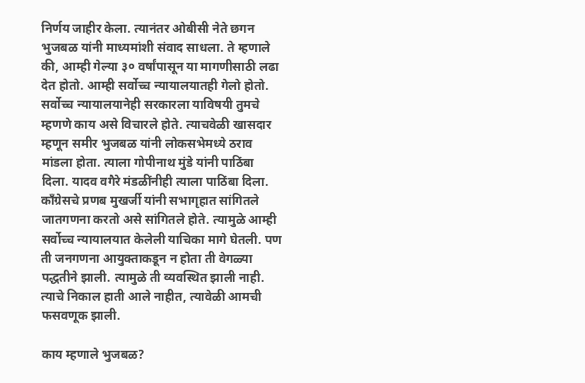निर्णय जाहीर केला. त्यानंतर ओबीसी नेते छगन भुजबळ यांनी माध्यमांशी संवाद साधला. ते म्हणाले की, आम्ही गेल्या ३० वर्षांपासून या मागणीसाठी लढा देत होतो. आम्ही सर्वोच्च न्यायालयातही गेलो होतो. सर्वोच्च न्यायालयानेही सरकारला याविषयी तुमचे म्हणणे काय असे विचारले होते. त्याचवेळी खासदार म्हणून समीर भुजबळ यांनी लोकसभेमध्ये ठराव मांडला होता. त्याला गोपीनाथ मुंडे यांनी पाठिंबा दिला. यादव वगैरे मंडळींनीही त्याला पाठिंबा दिला. काँग्रेसचे प्रणब मुखर्जी यांनी सभागृहात सांगितले जातगणना करतो असे सांगितले होते. त्यामुळे आम्ही सर्वोच्च न्यायालयात केलेली याचिका मागे घेतली. पण ती जनगणना आयुक्ताकडून न होता ती वेगळ्या पद्धतीने झाली. त्यामुळे ती व्यवस्थित झाली नाही. त्याचे निकाल हाती आले नाहीत, त्यावेळी आमची फसवणूक झाली.

काय म्हणाले भुजबळ?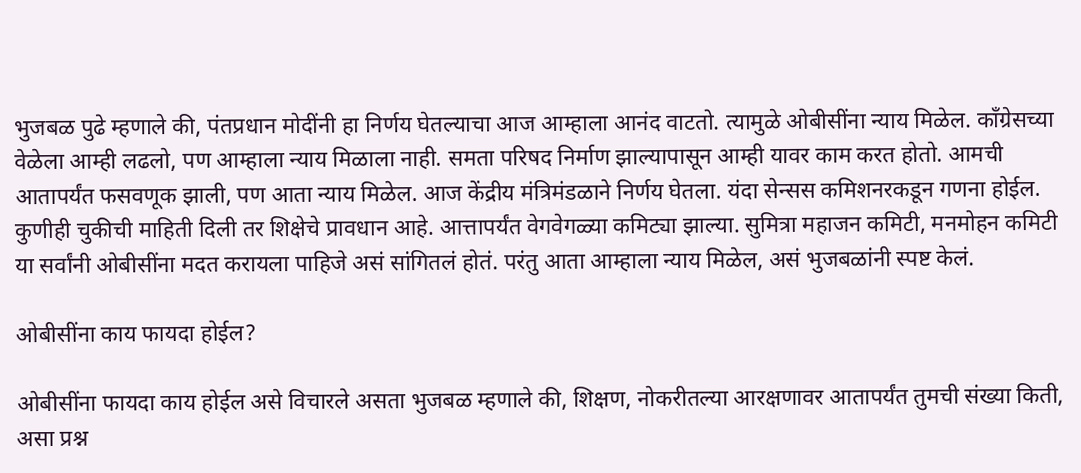भुजबळ पुढे म्हणाले की, पंतप्रधान मोदींनी हा निर्णय घेतल्याचा आज आम्हाला आनंद वाटतो. त्यामुळे ओबीसींना न्याय मिळेल. काँग्रेसच्या वेळेला आम्ही लढलो, पण आम्हाला न्याय मिळाला नाही. समता परिषद निर्माण झाल्यापासून आम्ही यावर काम करत होतो. आमची आतापर्यंत फसवणूक झाली, पण आता न्याय मिळेल. आज केंद्रीय मंत्रिमंडळाने निर्णय घेतला. यंदा सेन्सस कमिशनरकडून गणना होईल. कुणीही चुकीची माहिती दिली तर शिक्षेचे प्रावधान आहे. आत्तापर्यंत वेगवेगळ्या कमिट्या झाल्या. सुमित्रा महाजन कमिटी, मनमोहन कमिटी या सर्वांनी ओबीसींना मदत करायला पाहिजे असं सांगितलं होतं. परंतु आता आम्हाला न्याय मिळेल, असं भुजबळांनी स्पष्ट केलं.

ओबीसींना काय फायदा होईल?

ओबीसींना फायदा काय होईल असे विचारले असता भुजबळ म्हणाले की, शिक्षण, नोकरीतल्या आरक्षणावर आतापर्यंत तुमची संख्या किती, असा प्रश्न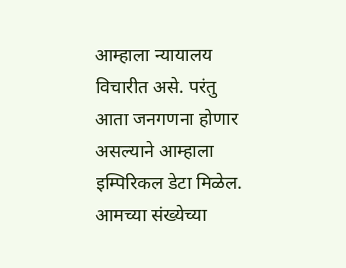आम्हाला न्यायालय विचारीत असे. परंतु आता जनगणना होणार असल्याने आम्हाला इम्पिरिकल डेटा मिळेल. आमच्या संख्येच्या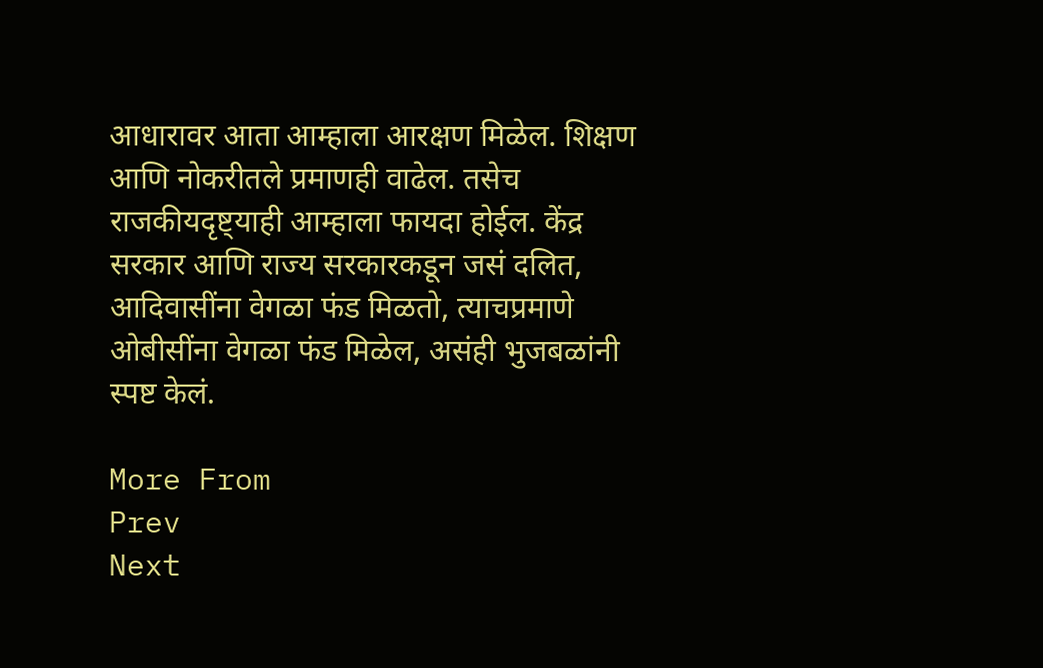आधारावर आता आम्हाला आरक्षण मिळेल. शिक्षण आणि नोकरीतले प्रमाणही वाढेल. तसेच राजकीयदृष्ट्याही आम्हाला फायदा होईल. केंद्र सरकार आणि राज्य सरकारकडून जसं दलित, आदिवासींना वेगळा फंड मिळतो, त्याचप्रमाणे ओबीसींना वेगळा फंड मिळेल, असंही भुजबळांनी स्पष्ट केलं.

More From
Prev
Next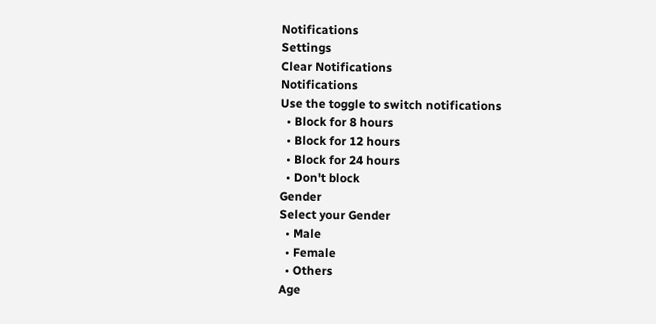Notifications
Settings
Clear Notifications
Notifications
Use the toggle to switch notifications
  • Block for 8 hours
  • Block for 12 hours
  • Block for 24 hours
  • Don't block
Gender
Select your Gender
  • Male
  • Female
  • Others
Age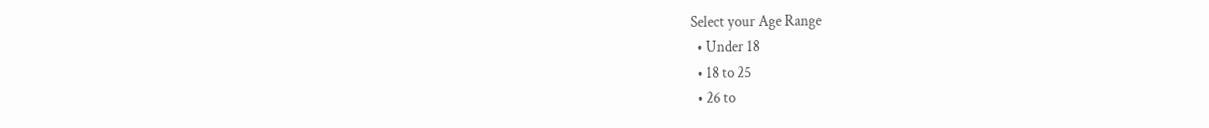Select your Age Range
  • Under 18
  • 18 to 25
  • 26 to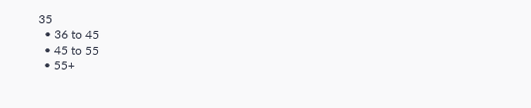35
  • 36 to 45
  • 45 to 55
  • 55+